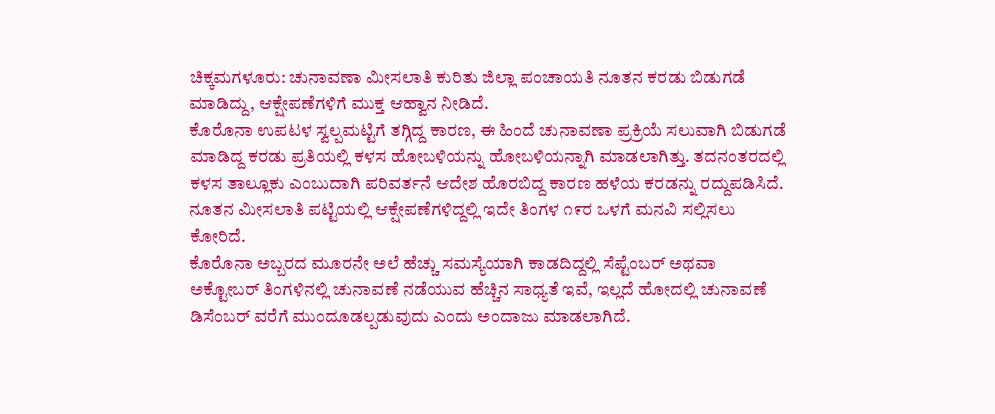ಚಿಕ್ಕಮಗಳೂರು: ಚುನಾವಣಾ ಮೀಸಲಾತಿ ಕುರಿತು ಜಿಲ್ಲಾ ಪಂಚಾಯತಿ ನೂತನ ಕರಡು ಬಿಡುಗಡೆ ಮಾಡಿದ್ದು, ಆಕ್ಷೇಪಣೆಗಳಿಗೆ ಮುಕ್ತ ಆಹ್ವಾನ ನೀಡಿದೆ.
ಕೊರೊನಾ ಉಪಟಳ ಸ್ವಲ್ಪಮಟ್ಟಿಗೆ ತಗ್ಗಿದ್ದ ಕಾರಣ, ಈ ಹಿಂದೆ ಚುನಾವಣಾ ಪ್ರಕ್ರಿಯೆ ಸಲುವಾಗಿ ಬಿಡುಗಡೆ ಮಾಡಿದ್ದ ಕರಡು ಪ್ರತಿಯಲ್ಲಿ ಕಳಸ ಹೋಬಳಿಯನ್ನು ಹೋಬಳಿಯನ್ನಾಗಿ ಮಾಡಲಾಗಿತ್ತು. ತದನಂತರದಲ್ಲಿ ಕಳಸ ತಾಲ್ಲೂಕು ಎಂಬುದಾಗಿ ಪರಿವರ್ತನೆ ಆದೇಶ ಹೊರಬಿದ್ದ ಕಾರಣ ಹಳೆಯ ಕರಡನ್ನು ರದ್ದುಪಡಿಸಿದೆ. ನೂತನ ಮೀಸಲಾತಿ ಪಟ್ಟಿಯಲ್ಲಿ ಆಕ್ಷೇಪಣೆಗಳಿದ್ದಲ್ಲಿ ಇದೇ ತಿಂಗಳ ೧೯ರ ಒಳಗೆ ಮನವಿ ಸಲ್ಲಿಸಲು ಕೋರಿದೆ.
ಕೊರೊನಾ ಅಬ್ಬರದ ಮೂರನೇ ಅಲೆ ಹೆಚ್ಚು ಸಮಸ್ಯೆಯಾಗಿ ಕಾಡದಿದ್ದಲ್ಲಿ ಸೆಪ್ಟೆಂಬರ್ ಅಥವಾ ಅಕ್ಟೋಬರ್ ತಿಂಗಳಿನಲ್ಲಿ ಚುನಾವಣೆ ನಡೆಯುವ ಹೆಚ್ಚಿನ ಸಾಧ್ಯತೆ ಇವೆ, ಇಲ್ಲದೆ ಹೋದಲ್ಲಿ ಚುನಾವಣೆ ಡಿಸೆಂಬರ್ ವರೆಗೆ ಮುಂದೂಡಲ್ಪಡುವುದು ಎಂದು ಅಂದಾಜು ಮಾಡಲಾಗಿದೆ.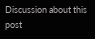Discussion about this post